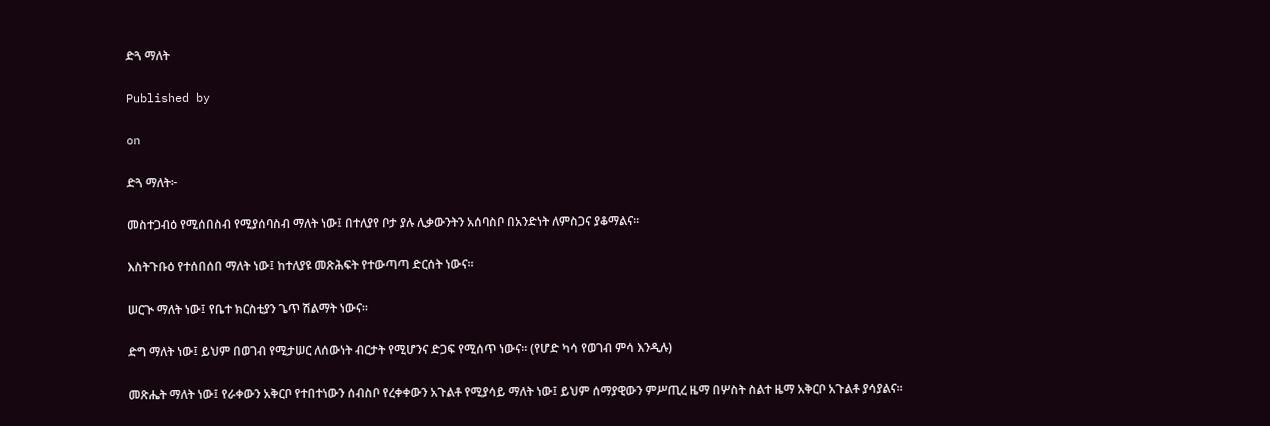ድጓ ማለት

Published by

on

ድጓ ማለት፦

መስተጋብዕ የሚሰበስብ የሚያሰባስብ ማለት ነው፤ በተለያየ ቦታ ያሉ ሊቃውንትን አሰባስቦ በአንድነት ለምስጋና ያቆማልና።

እስትጉቡዕ የተሰበሰበ ማለት ነው፤ ከተለያዩ መጽሕፍት የተውጣጣ ድርሰት ነውና።

ሠርጒ ማለት ነው፤ የቤተ ክርስቲያን ጌጥ ሽልማት ነውና።

ድግ ማለት ነው፤ ይህም በወገብ የሚታሠር ለሰውነት ብርታት የሚሆንና ድጋፍ የሚሰጥ ነውና። (የሆድ ካሳ የወገብ ምሳ እንዲሉ)

መጽሔት ማለት ነው፤ የራቀውን አቅርቦ የተበተነውን ሰብስቦ የረቀቀውን አጉልቶ የሚያሳይ ማለት ነው፤ ይህም ሰማያዊውን ምሥጢረ ዜማ በሦስት ስልተ ዜማ አቅርቦ አጉልቶ ያሳያልና።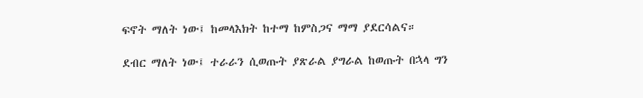ፍኖት ማለት ነው፤ ከመላእክት ከተማ ከምስጋና ማማ ያደርሳልና።

ደብር ማለት ነው፤ ተራራን ሲወጡት ያጽራል ያግራል ከወጡት በኋላ ግን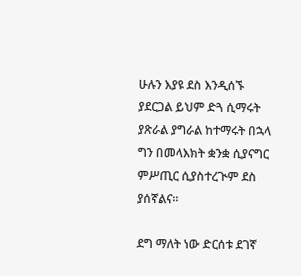ሁሉን እያዩ ደስ እንዲሰኙ ያደርጋል ይህም ድጓ ሲማሩት ያጽራል ያግራል ከተማሩት በኋላ ግን በመላእክት ቋንቋ ሲያናግር ምሥጢር ሲያስተረጒም ደስ ያሰኛልና።

ደግ ማለት ነው ድርሰቱ ደገኛ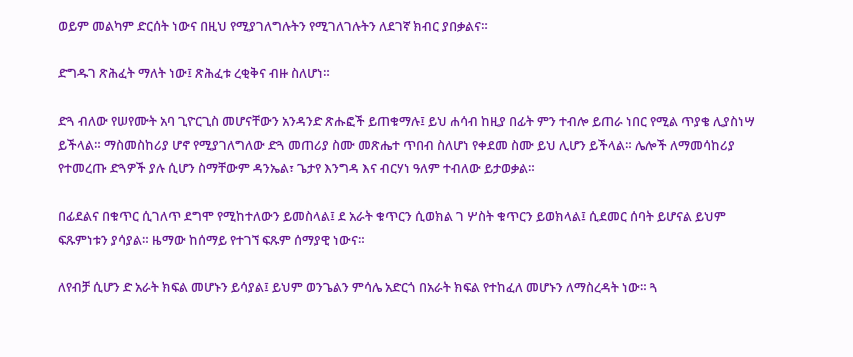ወይም መልካም ድርሰት ነውና በዚህ የሚያገለግሉትን የሚገለገሉትን ለደገኛ ክብር ያበቃልና።

ድግዱገ ጽሕፈት ማለት ነው፤ ጽሕፈቱ ረቂቅና ብዙ ስለሆነ።

ድጓ ብለው የሠየሙት አባ ጊዮርጊስ መሆናቸውን አንዳንድ ጽሑፎች ይጠቁማሉ፤ ይህ ሐሳብ ከዚያ በፊት ምን ተብሎ ይጠራ ነበር የሚል ጥያቄ ሊያስነሣ ይችላል። ማስመስከሪያ ሆኖ የሚያገለግለው ድጓ መጠሪያ ስሙ መጽሔተ ጥበብ ስለሆነ የቀደመ ስሙ ይህ ሊሆን ይችላል። ሌሎች ለማመሳከሪያ የተመረጡ ድጓዎች ያሉ ሲሆን ስማቸውም ዳንኤል፣ ጌታየ እንግዳ እና ብርሃነ ዓለም ተብለው ይታወቃል።

በፊደልና በቁጥር ሲገለጥ ደግሞ የሚከተለውን ይመስላል፤ ደ አራት ቁጥርን ሲወክል ገ ሦስት ቁጥርን ይወክላል፤ ሲደመር ሰባት ይሆናል ይህም ፍጹምነቱን ያሳያል። ዜማው ከሰማይ የተገኘ ፍጹም ሰማያዊ ነውና።

ለየብቻ ሲሆን ድ አራት ክፍል መሆኑን ይሳያል፤ ይህም ወንጌልን ምሳሌ አድርጎ በአራት ክፍል የተከፈለ መሆኑን ለማስረዳት ነው። ጓ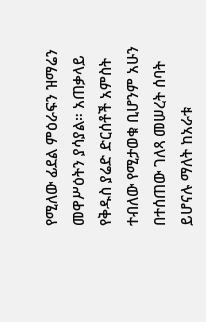የሚለው ፊደል ምዕራፍን ዝማሬን መዋሥዕትን ያሳያል። አጠቃላይ የቅዱስ ያሬድ ድርሰቶች አምስት ተብለው የሚታወቁ ቢሆንም አሁን በተሰጠው ገለጻ መሠረት ሰባት ይሆናሉ ማለት ከአራቱ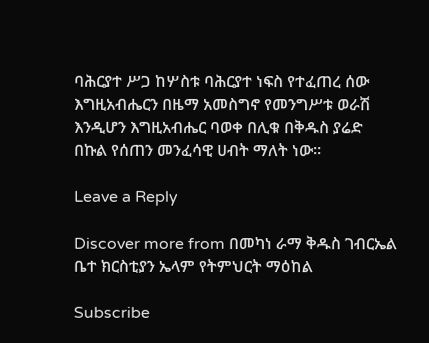ባሕርያተ ሥጋ ከሦስቱ ባሕርያተ ነፍስ የተፈጠረ ሰው እግዚአብሔርን በዜማ አመስግኖ የመንግሥቱ ወራሽ እንዲሆን እግዚአብሔር ባወቀ በሊቁ በቅዱስ ያሬድ በኩል የሰጠን መንፈሳዊ ሀብት ማለት ነው።

Leave a Reply

Discover more from በመካነ ራማ ቅዱስ ገብርኤል ቤተ ክርስቲያን ኤላም የትምህርት ማዕከል

Subscribe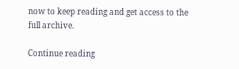now to keep reading and get access to the full archive.

Continue reading